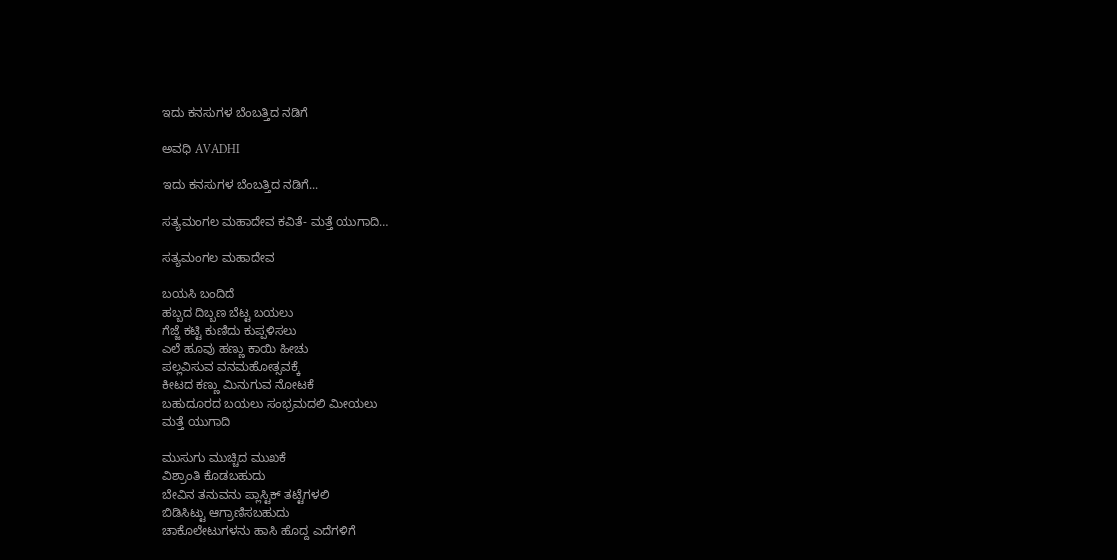ಇದು ಕನಸುಗಳ ಬೆಂಬತ್ತಿದ ನಡಿಗೆ‍

ಅವಧಿ AVADHI

ಇದು ಕನಸುಗಳ ಬೆಂಬತ್ತಿದ ನಡಿಗೆ...

ಸತ್ಯಮಂಗಲ ಮಹಾದೇವ ಕವಿತೆ- ಮತ್ತೆ ಯುಗಾದಿ…

ಸತ್ಯಮಂಗಲ ಮಹಾದೇವ

ಬಯಸಿ ಬಂದಿದೆ
ಹಬ್ಬದ ದಿಬ್ಬಣ ಬೆಟ್ಟ ಬಯಲು
ಗೆಜ್ಜೆ ಕಟ್ಟಿ ಕುಣಿದು ಕುಪ್ಪಳಿಸಲು
ಎಲೆ ಹೂವು ಹಣ್ಣು ಕಾಯಿ ಹೀಚು
ಪಲ್ಲವಿಸುವ ವನಮಹೋತ್ಸವಕ್ಕೆ
ಕೀಟದ ಕಣ್ಣು ಮಿನುಗುವ ನೋಟಕೆ
ಬಹುದೂರದ ಬಯಲು ಸಂಭ್ರಮದಲಿ ಮೀಯಲು
ಮತ್ತೆ ಯುಗಾದಿ

ಮುಸುಗು ಮುಚ್ಚಿದ ಮುಖಕೆ
ವಿಶ್ರಾಂತಿ ಕೊಡಬಹುದು
ಬೇವಿನ ತನುವನು ಪ್ಲಾಸ್ಟಿಕ್ ತಟ್ಟೆಗಳಲಿ
ಬಿಡಿಸಿಟ್ಟು ಆಗ್ರಾಣಿಸಬಹುದು
ಚಾಕೊಲೇಟುಗಳನು ಹಾಸಿ ಹೊದ್ದ ಎದೆಗಳಿಗೆ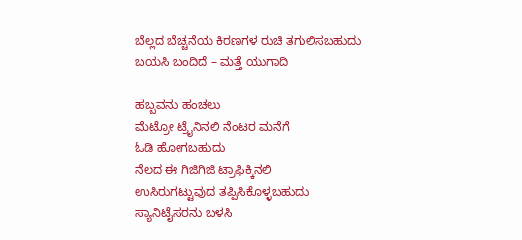ಬೆಲ್ಲದ ಬೆಚ್ಚನೆಯ ಕಿರಣಗಳ ರುಚಿ ತಗುಲಿಸಬಹುದು
ಬಯಸಿ ಬಂದಿದೆ – ಮತ್ತೆ ಯುಗಾದಿ

ಹಬ್ಬವನು ಹಂಚಲು
ಮೆಟ್ರೋ ಟ್ರೈನಿನಲಿ ನೆಂಟರ ಮನೆಗೆ
ಓಡಿ ಹೋಗಬಹುದು
ನೆಲದ ಈ ಗಿಜಿಗಿಜಿ ಟ್ರಾಫಿಕ್ಕಿನಲಿ
ಉಸಿರುಗಟ್ಟುವುದ ತಪ್ಪಿಸಿಕೊಳ್ಳಬಹುದು
ಸ್ಯಾನಿಟೈಸರನು ಬಳಸಿ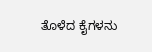ತೊಳೆದ ಕೈಗಳನು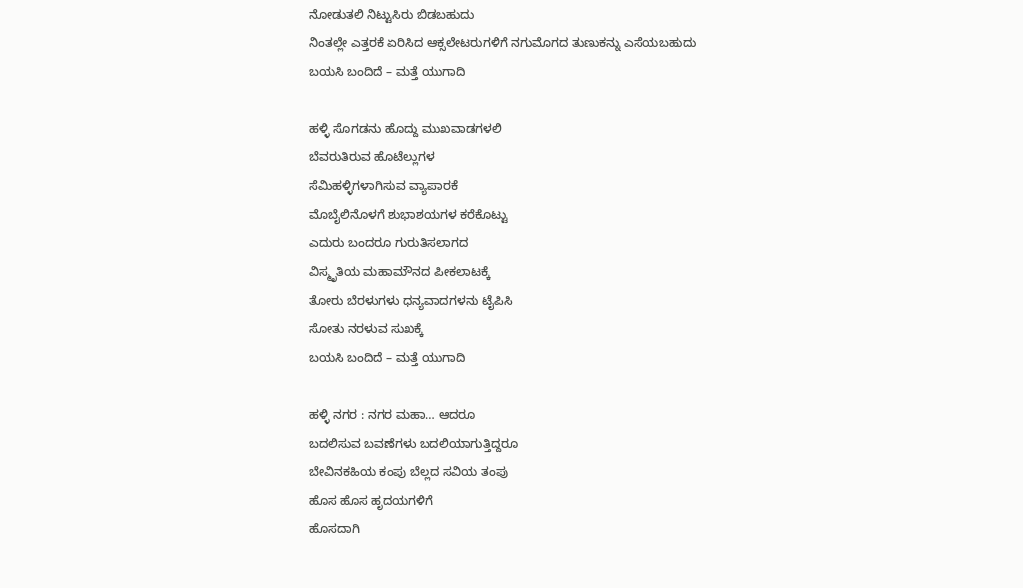ನೋಡುತಲಿ ನಿಟ್ಟುಸಿರು ಬಿಡಬಹುದು
ನಿಂತಲ್ಲೇ ಎತ್ತರಕೆ ಏರಿಸಿದ ಆಕ್ಸಲೇಟರುಗಳಿಗೆ ನಗುಮೊಗದ ತುಣುಕನ್ನು ಎಸೆಯಬಹುದು
ಬಯಸಿ ಬಂದಿದೆ – ಮತ್ತೆ ಯುಗಾದಿ

ಹಳ್ಳಿ ಸೊಗಡನು ಹೊದ್ದು ಮುಖವಾಡಗಳಲಿ
ಬೆವರುತಿರುವ ಹೊಟೆಲ್ಲುಗಳ
ಸೆಮಿಹಳ್ಳಿಗಳಾಗಿಸುವ ವ್ಯಾಪಾರಕೆ
ಮೊಬೈಲಿನೊಳಗೆ ಶುಭಾಶಯಗಳ ಕರೆಕೊಟ್ಟು
ಎದುರು ಬಂದರೂ ಗುರುತಿಸಲಾಗದ
ವಿಸ್ಮೃತಿಯ ಮಹಾಮೌನದ ಪೀಕಲಾಟಕ್ಕೆ
ತೋರು ಬೆರಳುಗಳು ಧನ್ಯವಾದಗಳನು ಟೈಪಿಸಿ
ಸೋತು ನರಳುವ ಸುಖಕ್ಕೆ
ಬಯಸಿ ಬಂದಿದೆ – ಮತ್ತೆ ಯುಗಾದಿ

ಹಳ್ಳಿ ನಗರ : ನಗರ ಮಹಾ… ಆದರೂ
ಬದಲಿಸುವ ಬವಣೆಗಳು ಬದಲಿಯಾಗುತ್ತಿದ್ದರೂ
ಬೇವಿನಕಹಿಯ ಕಂಪು ಬೆಲ್ಲದ ಸವಿಯ ತಂಪು
ಹೊಸ ಹೊಸ ಹೃದಯಗಳಿಗೆ
ಹೊಸದಾಗಿ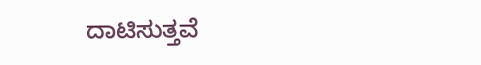ದಾಟಿಸುತ್ತವೆ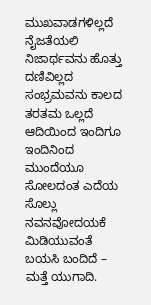ಮುಖವಾಡಗಳಿಲ್ಲದೆ
ನೈಜತೆಯಲಿ ನಿಜಾರ್ಥವನು ಹೊತ್ತು
ದಣಿವಿಲ್ಲದ ಸಂಭ್ರಮವನು ಕಾಲದ ತರತಮ ಒಲ್ಲದೆ
ಆದಿಯಿಂದ ಇಂದಿಗೂ
ಇಂದಿನಿಂದ ಮುಂದೆಯೂ
ಸೋಲದಂತ ಎದೆಯ ಸೊಲ್ಲು ನವನವೋದಯಕೆ
ಮಿಡಿಯುವಂತೆ
ಬಯಸಿ ಬಂದಿದೆ – ಮತ್ತೆ ಯುಗಾದಿ.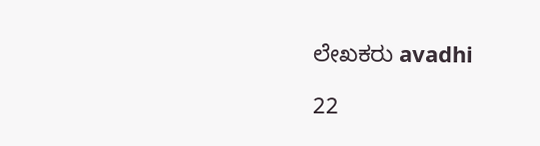ಲೇಖಕರು avadhi

22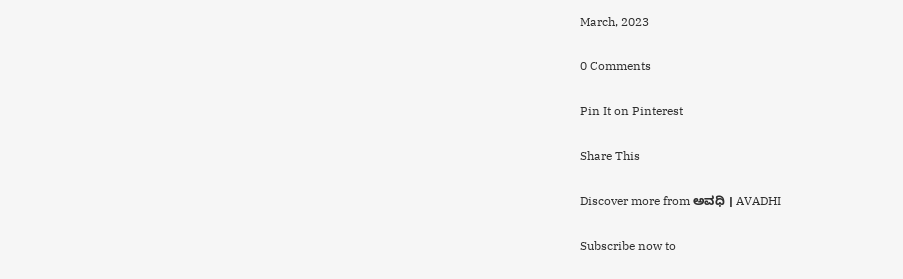March, 2023

0 Comments

Pin It on Pinterest

Share This

Discover more from ಅವಧಿ । AVADHI

Subscribe now to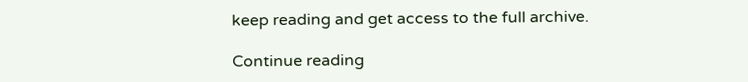keep reading and get access to the full archive.

Continue reading